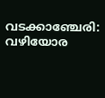വടക്കാഞ്ചേരി: വഴിയോര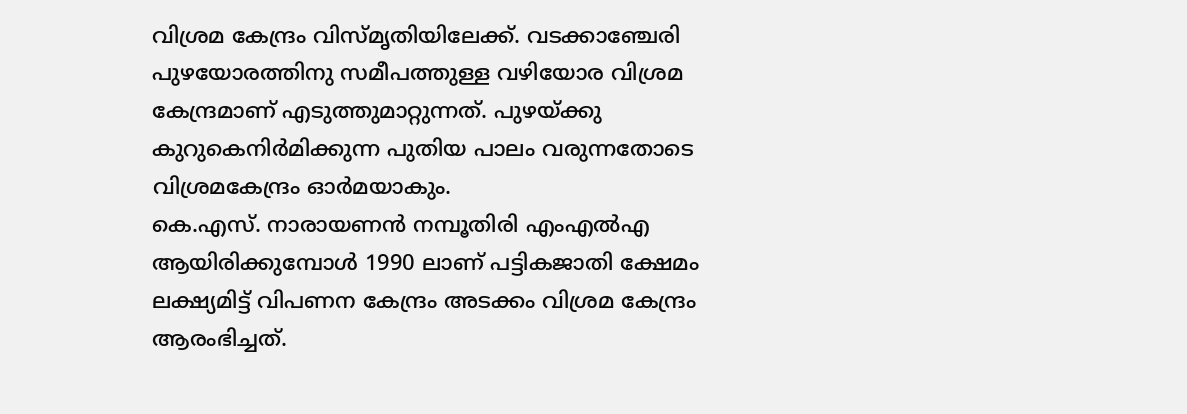വിശ്രമ കേന്ദ്രം വിസ്മൃതിയിലേക്ക്. വടക്കാഞ്ചേരി പുഴയോരത്തിനു സമീപത്തുള്ള വഴിയോര വിശ്രമ കേന്ദ്രമാണ് എടുത്തുമാറ്റുന്നത്. പുഴയ്ക്കു കുറുകെനിർമിക്കുന്ന പുതിയ പാലം വരുന്നതോടെ വിശ്രമകേന്ദ്രം ഓർമയാകും.
കെ.എസ്. നാരായണൻ നമ്പൂതിരി എംഎൽഎ ആയിരിക്കുമ്പോൾ 1990 ലാണ് പട്ടികജാതി ക്ഷേമം ലക്ഷ്യമിട്ട് വിപണന കേന്ദ്രം അടക്കം വിശ്രമ കേന്ദ്രം ആരംഭിച്ചത്.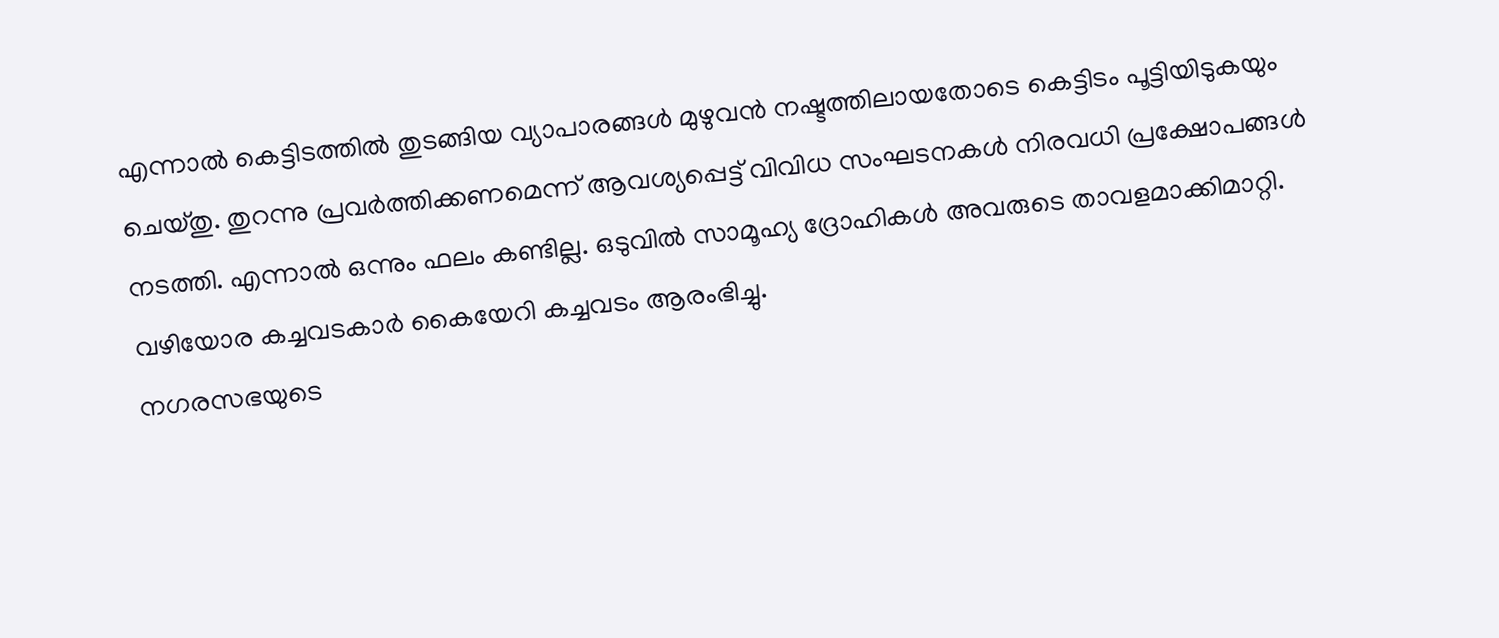എന്നാൽ കെട്ടിടത്തിൽ തുടങ്ങിയ വ്യാപാരങ്ങൾ മുഴുവൻ നഷ്ടത്തിലായതോടെ കെട്ടിടം പൂട്ടിയിടുകയും ചെയ്തു. തുറന്നു പ്രവർത്തിക്കണമെന്ന് ആവശ്യപ്പെട്ട് വിവിധ സംഘടനകൾ നിരവധി പ്രക്ഷോപങ്ങൾ നടത്തി. എന്നാൽ ഒന്നും ഫലം കണ്ടില്ല. ഒടുവിൽ സാമൂഹ്യ ദ്രോഹികൾ അവരുടെ താവളമാക്കിമാറ്റി. വഴിയോര കച്ചവടകാർ കൈയേറി കച്ചവടം ആരംഭിച്ചു.
നഗരസഭയുടെ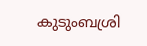കുടുംബശ്രി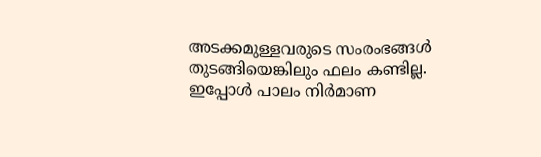അടക്കമുള്ളവരുടെ സംരംഭങ്ങൾ തുടങ്ങിയെങ്കിലും ഫലം കണ്ടില്ല. ഇപ്പോൾ പാലം നിർമാണ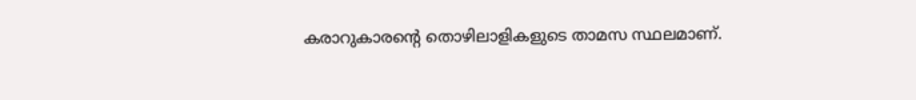കരാറുകാരന്റെ തൊഴിലാളികളുടെ താമസ സ്ഥലമാണ്.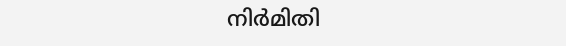നിർമിതി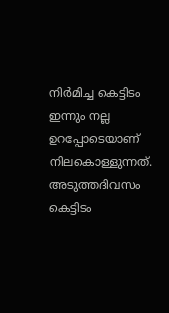നിർമിച്ച കെട്ടിടം ഇന്നും നല്ല ഉറപ്പോടെയാണ് നിലകൊള്ളുന്നത്. അടുത്തദിവസം കെട്ടിടം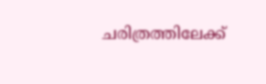ചരിത്രത്തിലേക്ക്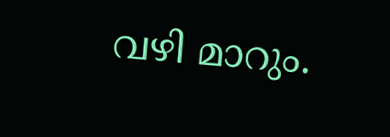വഴി മാറും.